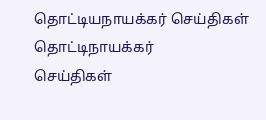தொட்டியநாயக்கர் செய்திகள்
தொட்டிநாயக்கர்
செய்திகள்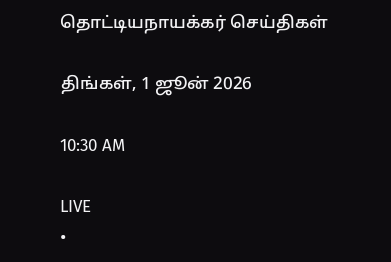தொட்டியநாயக்கர் செய்திகள்

திங்கள், 1 ஜூன் 2026

10:30 AM

LIVE
•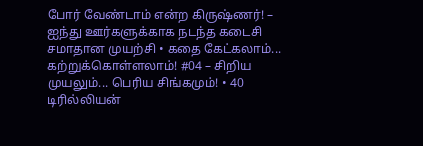போர் வேண்டாம் என்ற கிருஷ்ணர்! – ஐந்து ஊர்களுக்காக நடந்த கடைசி சமாதான முயற்சி • கதை கேட்கலாம்... கற்றுக்கொள்ளலாம்! #04 – சிறிய முயலும்... பெரிய சிங்கமும்! • 40 டிரில்லியன்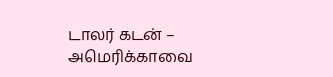டாலர் கடன் – அமெரிக்காவை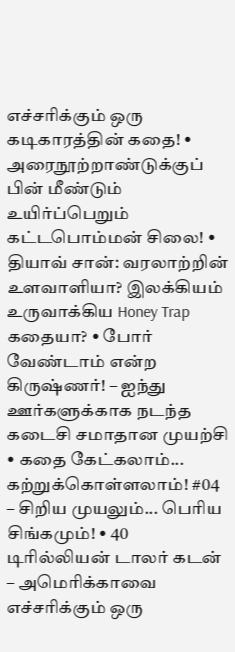எச்சரிக்கும் ஒரு கடிகாரத்தின் கதை! • அரைநூற்றாண்டுக்குப் பின் மீண்டும் உயிர்ப்பெறும் கட்டபொம்மன் சிலை! • தியாவ் சான்: வரலாற்றின் உளவாளியா? இலக்கியம் உருவாக்கிய Honey Trap கதையா? • போர் வேண்டாம் என்ற கிருஷ்ணர்! – ஐந்து ஊர்களுக்காக நடந்த கடைசி சமாதான முயற்சி • கதை கேட்கலாம்... கற்றுக்கொள்ளலாம்! #04 – சிறிய முயலும்... பெரிய சிங்கமும்! • 40 டிரில்லியன் டாலர் கடன் – அமெரிக்காவை எச்சரிக்கும் ஒரு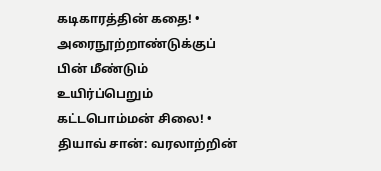கடிகாரத்தின் கதை! • அரைநூற்றாண்டுக்குப் பின் மீண்டும் உயிர்ப்பெறும் கட்டபொம்மன் சிலை! • தியாவ் சான்: வரலாற்றின்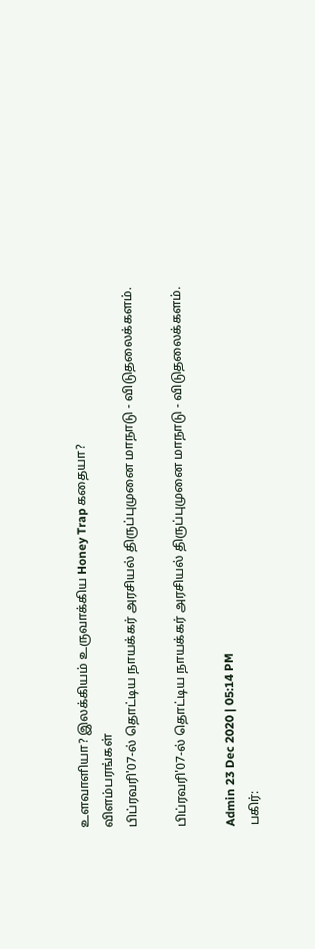உளவாளியா? இலக்கியம் உருவாக்கிய Honey Trap கதையா?
விளம்பரங்கள்
பிப்ரவரி'07-ல் தொட்டிய நாயக்கர் அரசியல் திருப்புமுனை மாநாடு - விடுதலைக்களம்.

பிப்ரவரி'07-ல் தொட்டிய நாயக்கர் அரசியல் திருப்புமுனை மாநாடு - விடுதலைக்களம்.

Admin 23 Dec 2020 | 05:14 PM
பகிர்: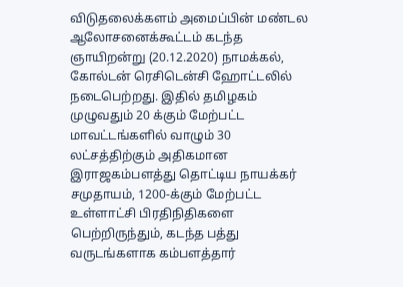விடுதலைக்களம் அமைப்பின் மண்டல ஆலோசனைக்கூட்டம் கடந்த ஞாயிறன்று (20.12.2020) நாமக்கல், கோல்டன் ரெசிடென்சி ஹோட்டலில் நடைபெற்றது. இதில் தமிழகம் முழுவதும் 20 க்கும் மேற்பட்ட மாவட்டங்களில் வாழும் 30 லட்சத்திற்கும் அதிகமான இராஜகம்பளத்து தொட்டிய நாயக்கர் சமுதாயம், 1200-க்கும் மேற்பட்ட உள்ளாட்சி பிரதிநிதிகளை பெற்றிருந்தும், கடந்த பத்து வருடங்களாக கம்பளத்தார்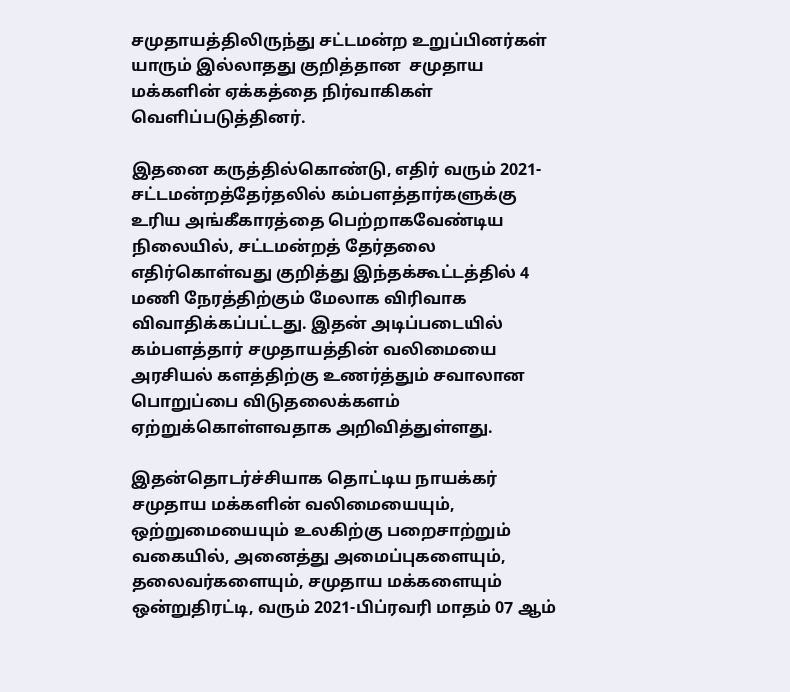சமுதாயத்திலிருந்து சட்டமன்ற உறுப்பினர்கள் யாரும் இல்லாதது குறித்தான  சமுதாய மக்களின் ஏக்கத்தை நிர்வாகிகள் வெளிப்படுத்தினர்.

இதனை கருத்தில்கொண்டு, எதிர் வரும் 2021-சட்டமன்றத்தேர்தலில் கம்பளத்தார்களுக்கு உரிய அங்கீகாரத்தை பெற்றாகவேண்டிய நிலையில், சட்டமன்றத் தேர்தலை எதிர்கொள்வது குறித்து இந்தக்கூட்டத்தில் 4 மணி நேரத்திற்கும் மேலாக விரிவாக விவாதிக்கப்பட்டது. இதன் அடிப்படையில் கம்பளத்தார் சமுதாயத்தின் வலிமையை அரசியல் களத்திற்கு உணர்த்தும் சவாலான பொறுப்பை விடுதலைக்களம் ஏற்றுக்கொள்ளவதாக அறிவித்துள்ளது.

இதன்தொடர்ச்சியாக தொட்டிய நாயக்கர் சமுதாய மக்களின் வலிமையையும், ஒற்றுமையையும் உலகிற்கு பறைசாற்றும் வகையில், அனைத்து அமைப்புகளையும், தலைவர்களையும், சமுதாய மக்களையும் ஒன்றுதிரட்டி, வரும் 2021-பிப்ரவரி மாதம் 07 ஆம்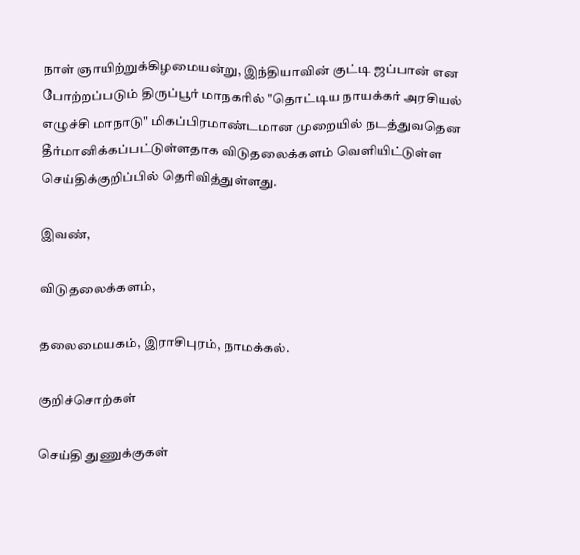நாள் ஞாயிற்றுக்கிழமையன்று, இந்தியாவின் குட்டி ஜப்பான் என போற்றப்படும் திருப்பூர் மாநகரில் "தொட்டிய நாயக்கர் அரசியல் எழுச்சி மாநாடு" மிகப்பிரமாண்டமான முறையில் நடத்துவதென தீர்மானிக்கப்பட்டுள்ளதாக விடுதலைக்களம் வெளியிட்டுள்ள செய்திக்குறிப்பில் தெரிவித்துள்ளது.

இவண்,

விடுதலைக்களம்,

தலைமையகம், இராசிபுரம், நாமக்கல்.

குறிச்சொற்கள்

செய்தி துணுக்குகள்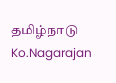தமிழ்நாடு Ko.Nagarajan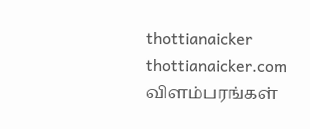thottianaicker thottianaicker.com
விளம்பரங்கள்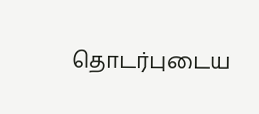தொடர்புடைய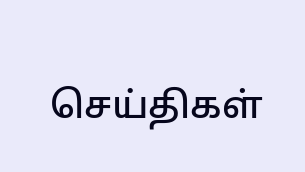செய்திகள்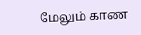மேலும் காண